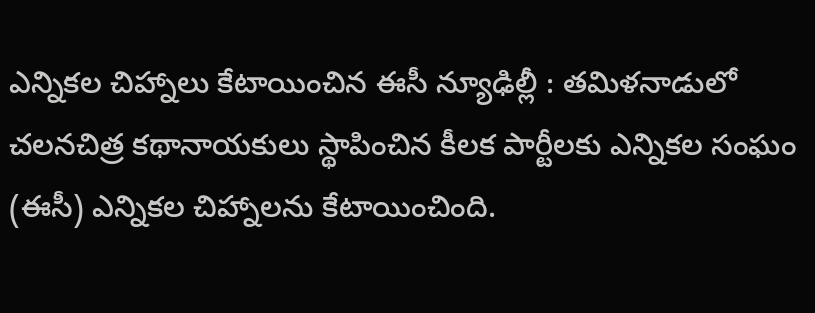ఎన్నికల చిహ్నాలు కేటాయించిన ఈసీ న్యూఢిల్లీ : తమిళనాడులో చలనచిత్ర కథానాయకులు స్థాపించిన కీలక పార్టీలకు ఎన్నికల సంఘం (ఈసీ) ఎన్నికల చిహ్నాలను కేటాయించింది.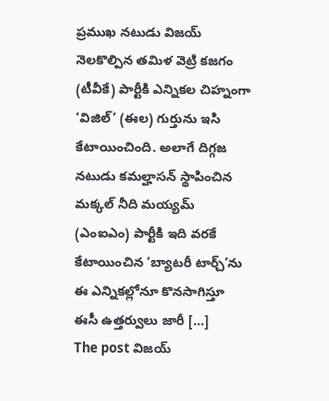ప్రముఖ నటుడు విజయ్ నెలకొల్పిన తమిళ వెట్రి కజగం (టీవీకే) పార్టీకి ఎన్నికల చిహ్నంగా ‘విజిల్’ (ఈల) గుర్తును ఇసి కేటాయించింది. అలాగే దిగ్గజ నటుడు కమల్హాసన్ స్థాపించిన మక్కల్ నీది మయ్యమ్ (ఎంఐఎం) పార్టీకి ఇది వరకే కేటాయించిన ‘బ్యాటరీ టార్చ్’ను ఈ ఎన్నికల్లోనూ కొనసాగిస్తూ ఈసీ ఉత్తర్వులు జారీ […]
The post విజయ్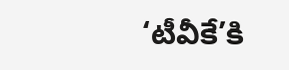‘టీవీకే’కి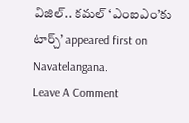విజిల్.. కమల్ ‘ఎంఐఎం’కు టార్చ్’ appeared first on Navatelangana.
Leave A Comment